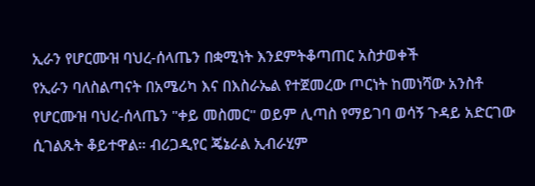ኢራን የሆርሙዝ ባህረ-ሰላጤን በቋሚነት እንደምትቆጣጠር አስታወቀች
የኢራን ባለስልጣናት በአሜሪካ እና በእስራኤል የተጀመረው ጦርነት ከመነሻው አንስቶ የሆርሙዝ ባህረ-ሰላጤን "ቀይ መስመር" ወይም ሊጣስ የማይገባ ወሳኝ ጉዳይ አድርገው ሲገልጹት ቆይተዋል። ብሪጋዲየር ጄኔራል ኢብራሂም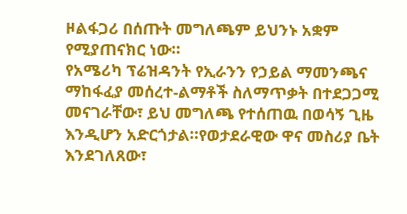ዞልፋጋሪ በሰጡት መግለጫም ይህንኑ አቋም የሚያጠናክር ነው።
የአሜሪካ ፕሬዝዳንት የኢራንን የኃይል ማመንጫና ማከፋፈያ መሰረተ-ልማቶች ስለማጥቃት በተደጋጋሚ መናገራቸው፣ ይህ መግለጫ የተሰጠዉ በወሳኝ ጊዜ እንዲሆን አድርጎታል።የወታደራዊው ዋና መስሪያ ቤት እንደገለጸው፣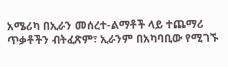አሜሪካ በኢራን መሰረተ-ልማቶች ላይ ተጨማሪ ጥቃቶችን ብትፈጽም፣ ኢራንም በአካባቢው የሚገኙ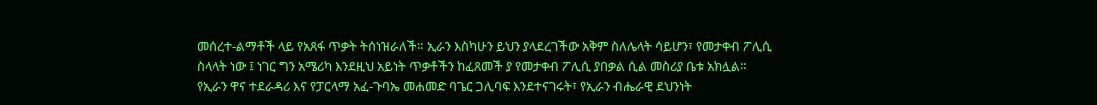መሰረተ-ልማቶች ላይ የአጸፋ ጥቃት ትሰነዝራለች። ኢራን እስካሁን ይህን ያላደረገችው አቅም ስለሌላት ሳይሆን፣ የመታቀብ ፖሊሲ ስላላት ነው ፤ ነገር ግን አሜሪካ እንደዚህ አይነት ጥቃቶችን ከፈጸመች ያ የመታቀብ ፖሊሲ ያበቃል ሲል መስሪያ ቤቱ አክሏል።
የኢራን ዋና ተደራዳሪ እና የፓርላማ አፈ-ጉባኤ መሐመድ ባጌር ጋሊባፍ እንደተናገሩት፣ የኢራን ብሔራዊ ደህንነት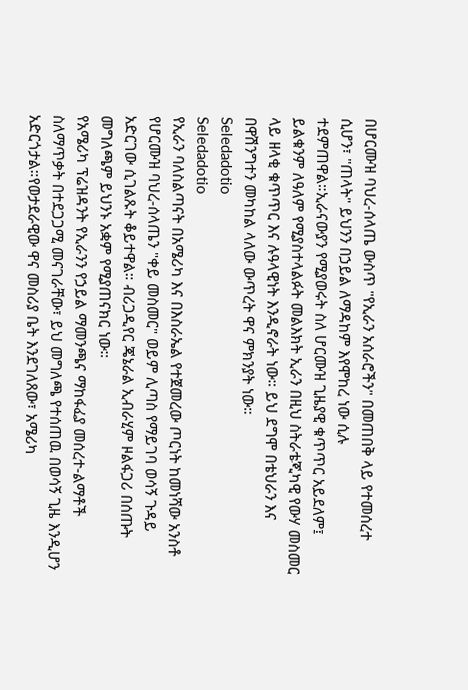በሆርሙዝ ባህረ-ሰላጤ ውስጥ "የኢራን አሰራሮችን" በመጠበቅ ላይ የተመሰረተ ሲሆን፣ "ጠላት" ይህንን በኃይል ለማዳከም እየሞከረ ነው ሲሉ ተደምጠዋል።ኢራናውያን የሚያወሩት ስለ ሆርሙዝ ጊዜያዊ ቁጥጥር አይደለም፤ ይልቁንም ለዓለም የሚያስተላልፉት መልእክት ኢራን በዚህ ስትራቴጂካዊ የውሃ መስመር ላይ ዘላቂ ቁጥጥር እና ሉዓላዊነት እንዲኖራት ነው። ይህ ደግሞ በቴህራን እና በዋሽንግተን መካከል ላለው ውጥረት ዋና ምክንያት ነው።
Seledadotio
Seledadotio
የኢራን ባለስልጣናት በአሜሪካ እና በእስራኤል የተጀመረው ጦርነት ከመነሻው አንስቶ የሆርሙዝ ባህረ-ሰላጤን "ቀይ መስመር" ወይም ሊጣስ የማይገባ ወሳኝ ጉዳይ አድርገው ሲገልጹት ቆይተዋል። ብሪጋዲየር ጄኔራል ኢብራሂም ዞልፋጋሪ በሰጡት መግለጫም ይህንኑ አቋም የሚያጠናክር ነው።
የአሜሪካ ፕሬዝዳንት የኢራንን የኃይል ማመንጫና ማከፋፈያ መሰረተ-ልማቶች ስለማጥቃት በተደጋጋሚ መናገራቸው፣ ይህ መግለጫ የተሰጠዉ በወሳኝ ጊዜ እንዲሆን አድርጎታል።የወታደራዊው ዋና መስሪያ ቤት እንደገለጸው፣ አሜሪካ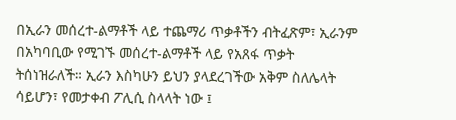በኢራን መሰረተ-ልማቶች ላይ ተጨማሪ ጥቃቶችን ብትፈጽም፣ ኢራንም በአካባቢው የሚገኙ መሰረተ-ልማቶች ላይ የአጸፋ ጥቃት ትሰነዝራለች። ኢራን እስካሁን ይህን ያላደረገችው አቅም ስለሌላት ሳይሆን፣ የመታቀብ ፖሊሲ ስላላት ነው ፤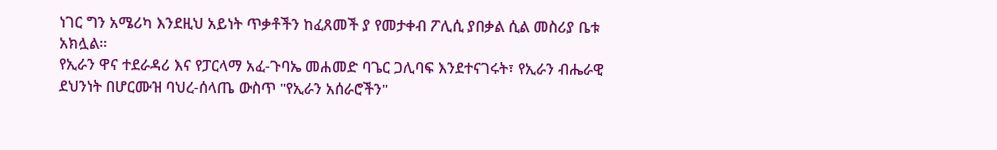ነገር ግን አሜሪካ እንደዚህ አይነት ጥቃቶችን ከፈጸመች ያ የመታቀብ ፖሊሲ ያበቃል ሲል መስሪያ ቤቱ አክሏል።
የኢራን ዋና ተደራዳሪ እና የፓርላማ አፈ-ጉባኤ መሐመድ ባጌር ጋሊባፍ እንደተናገሩት፣ የኢራን ብሔራዊ ደህንነት በሆርሙዝ ባህረ-ሰላጤ ውስጥ "የኢራን አሰራሮችን"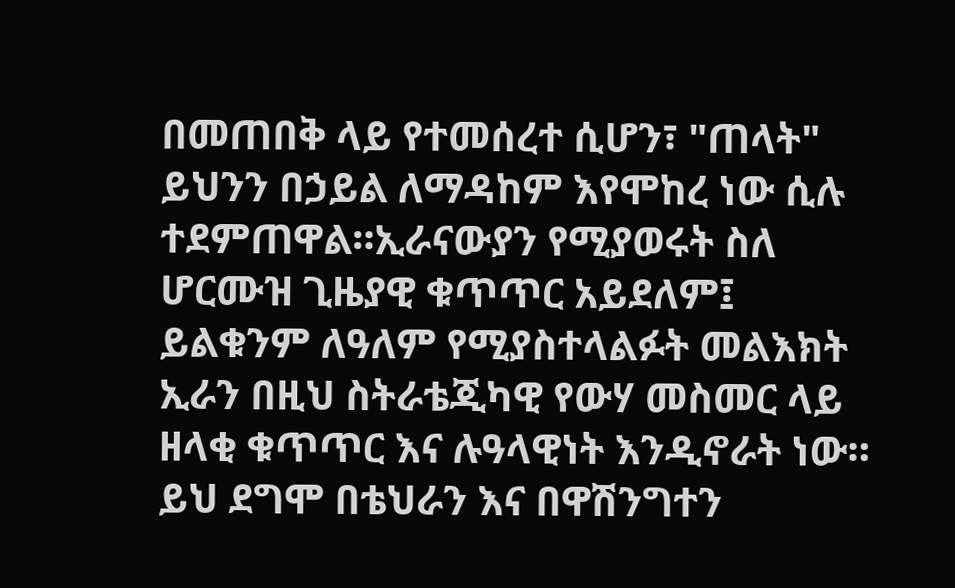በመጠበቅ ላይ የተመሰረተ ሲሆን፣ "ጠላት" ይህንን በኃይል ለማዳከም እየሞከረ ነው ሲሉ ተደምጠዋል።ኢራናውያን የሚያወሩት ስለ ሆርሙዝ ጊዜያዊ ቁጥጥር አይደለም፤ ይልቁንም ለዓለም የሚያስተላልፉት መልእክት ኢራን በዚህ ስትራቴጂካዊ የውሃ መስመር ላይ ዘላቂ ቁጥጥር እና ሉዓላዊነት እንዲኖራት ነው። ይህ ደግሞ በቴህራን እና በዋሽንግተን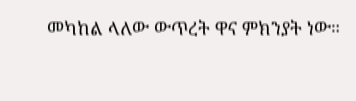መካከል ላለው ውጥረት ዋና ምክንያት ነው።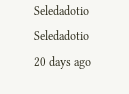Seledadotio
Seledadotio
20 days ago